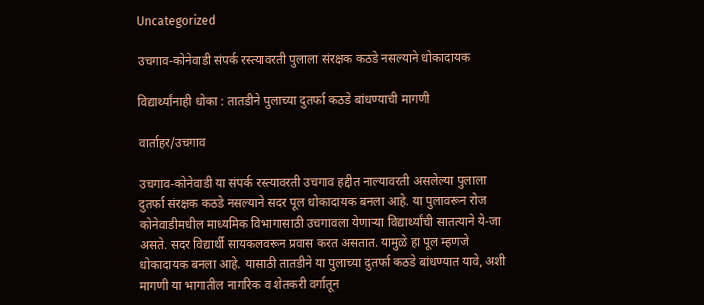Uncategorized

उचगाव-कोनेवाडी संपर्क रस्त्यावरती पुलाला संरक्षक कठडे नसल्याने धोकादायक

विद्यार्थ्यांनाही धोका : तातडीने पुलाच्या दुतर्फा कठडे बांधण्याची मागणी

वार्ताहर/उचगाव

उचगाव-कोनेवाडी या संपर्क रस्त्यावरती उचगाव हद्दीत नाल्यावरती असलेल्या पुलाला दुतर्फा संरक्षक कठडे नसल्याने सदर पूल धोकादायक बनला आहे. या पुलावरून रोज कोनेवाडीमधील माध्यमिक विभागासाठी उचगावला येणाऱ्या विद्यार्थ्यांची सातत्याने ये-जा असते. सदर विद्यार्थी सायकलवरून प्रवास करत असतात. यामुळे हा पूल म्हणजे धोकादायक बनला आहे. यासाठी तातडीने या पुलाच्या दुतर्फा कठडे बांधण्यात यावे, अशी मागणी या भागातील नागरिक व शेतकरी वर्गातून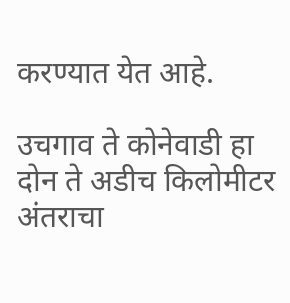करण्यात येत आहे.

उचगाव ते कोनेवाडी हा दोन ते अडीच किलोमीटर अंतराचा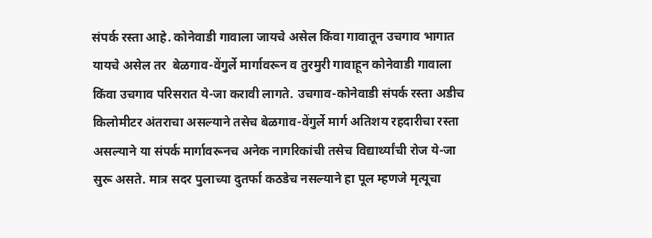संपर्क रस्ता आहे. कोनेवाडी गावाला जायचे असेल किंवा गावातून उचगाव भागात यायचे असेल तर  बेळगाव-वेंगुर्ले मार्गावरून व तुरमुरी गावाहून कोनेवाडी गावाला किंवा उचगाव परिसरात ये-जा करावी लागते. उचगाव-कोनेवाडी संपर्क रस्ता अडीच किलोमीटर अंतराचा असल्याने तसेच बेळगाव-वेंगुर्ले मार्ग अतिशय रहदारीचा रस्ता असल्याने या संपर्क मार्गावरूनच अनेक नागरिकांची तसेच विद्यार्थ्यांची रोज ये-जा सुरू असते. मात्र सदर पुलाच्या दुतर्फा कठडेच नसल्याने हा पूल म्हणजे मृत्यूचा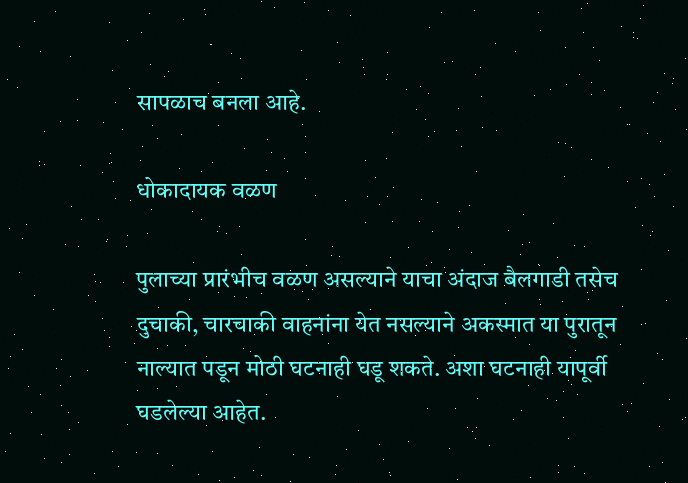सापळाच बनला आहे.

धोकादायक वळण

पुलाच्या प्रारंभीच वळण असल्याने याचा अंदाज बैलगाडी तसेच दुचाकी, चारचाकी वाहनांना येत नसल्याने अकस्मात या पुरातून नाल्यात पडून मोठी घटनाही घडू शकते. अशा घटनाही यापूर्वी घडलेल्या आहेत.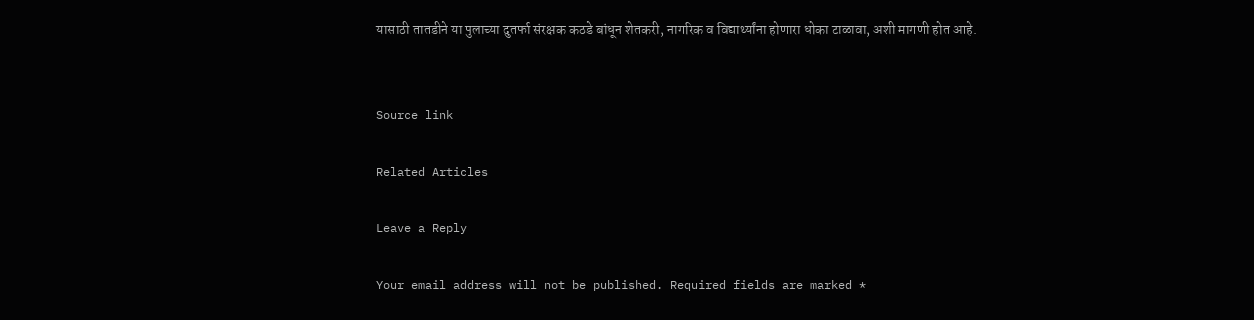यासाठी तातडीने या पुलाच्या दुतर्फा संरक्षक कठडे बांधून शेतकरी, नागरिक व विद्यार्थ्यांना होणारा धोका टाळावा, अशी मागणी होत आहे.


Source link

Related Articles

Leave a Reply

Your email address will not be published. Required fields are marked *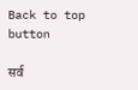Back to top button

सर्व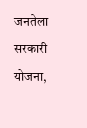जनतेला सरकारी योजना,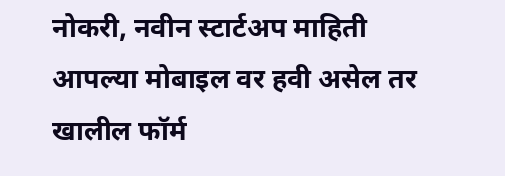नोकरी, नवीन स्टार्टअप माहिती आपल्या मोबाइल वर हवी असेल तर खालील फॉर्म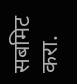सबमिट करा.